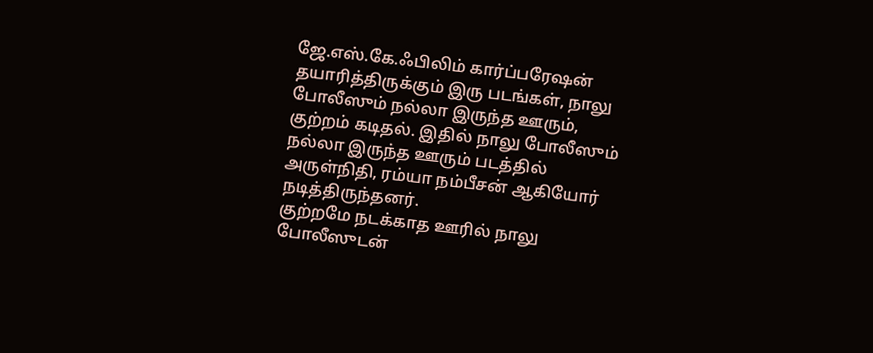ஜே.எஸ்.கே.ஃபிலிம் கார்ப்பரேஷன் தயாரித்திருக்கும் இரு படங்கள், நாலு போலீஸும் நல்லா இருந்த ஊரும், குற்றம் கடிதல். இதில் நாலு போலீஸும் நல்லா இருந்த ஊரும் படத்தில் அருள்நிதி, ரம்யா நம்பீசன் ஆகியோர் நடித்திருந்தனர்.
குற்றமே நடக்காத ஊரில் நாலு போலீஸுடன்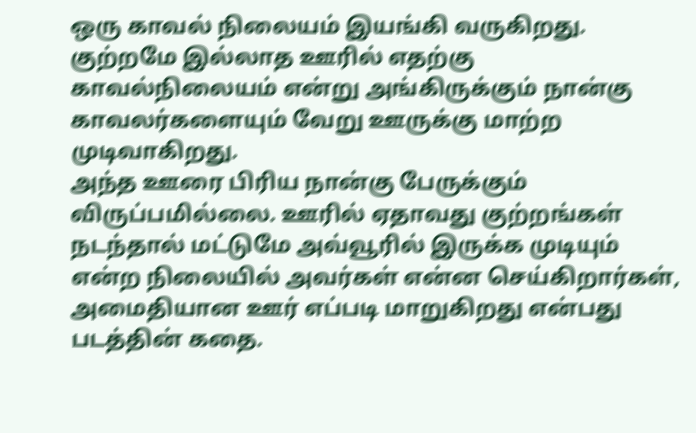ஒரு காவல் நிலையம் இயங்கி வருகிறது.
குற்றமே இல்லாத ஊரில் எதற்கு காவல்நிலையம் என்று அங்கிருக்கும் நான்கு காவலர்களையும் வேறு ஊருக்கு மாற்ற முடிவாகிறது.
அந்த ஊரை பிரிய நான்கு பேருக்கும் விருப்பமில்லை. ஊரில் ஏதாவது குற்றங்கள் நடந்தால் மட்டுமே அவ்வூரில் இருக்க முடியும் என்ற நிலையில் அவர்கள் என்ன செய்கிறார்கள், அமைதியான ஊர் எப்படி மாறுகிறது என்பது படத்தின் கதை.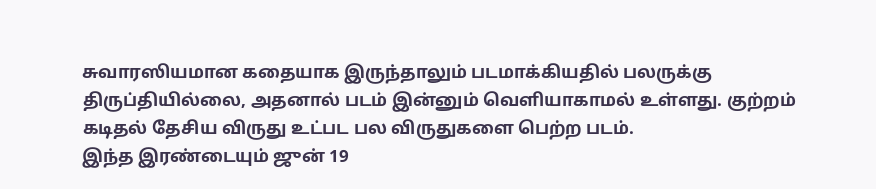சுவாரஸியமான கதையாக இருந்தாலும் படமாக்கியதில் பலருக்கு திருப்தியில்லை, அதனால் படம் இன்னும் வெளியாகாமல் உள்ளது. குற்றம் கடிதல் தேசிய விருது உட்பட பல விருதுகளை பெற்ற படம்.
இந்த இரண்டையும் ஜுன் 19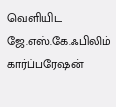வெளியிட ஜே.எஸ்.கே.ஃபிலிம் கார்ப்பரேஷன்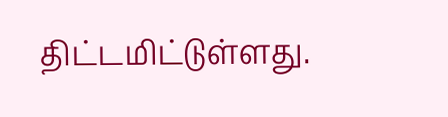திட்டமிட்டுள்ளது.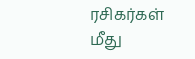ரசிகர்கள் மீது